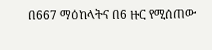በ667 ማዕከላትና በ6 ዙር የሚሰጠው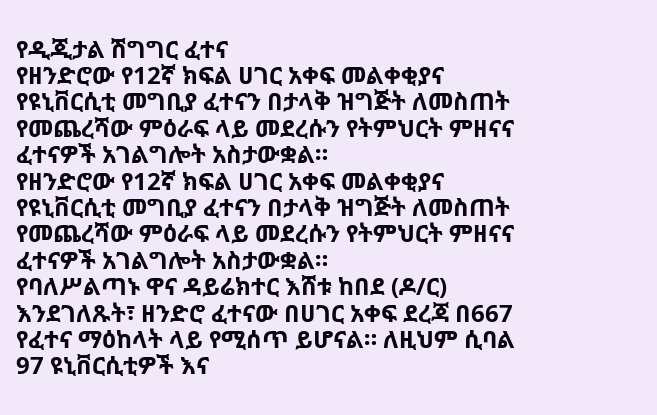የዲጂታል ሽግግር ፈተና
የዘንድሮው የ12ኛ ክፍል ሀገር አቀፍ መልቀቂያና የዩኒቨርሲቲ መግቢያ ፈተናን በታላቅ ዝግጅት ለመስጠት የመጨረሻው ምዕራፍ ላይ መደረሱን የትምህርት ምዘናና ፈተናዎች አገልግሎት አስታውቋል።
የዘንድሮው የ12ኛ ክፍል ሀገር አቀፍ መልቀቂያና የዩኒቨርሲቲ መግቢያ ፈተናን በታላቅ ዝግጅት ለመስጠት የመጨረሻው ምዕራፍ ላይ መደረሱን የትምህርት ምዘናና ፈተናዎች አገልግሎት አስታውቋል።
የባለሥልጣኑ ዋና ዳይሬክተር እሸቱ ከበደ (ዶ/ር) እንደገለጹት፣ ዘንድሮ ፈተናው በሀገር አቀፍ ደረጃ በ667 የፈተና ማዕከላት ላይ የሚሰጥ ይሆናል። ለዚህም ሲባል 97 ዩኒቨርሲቲዎች እና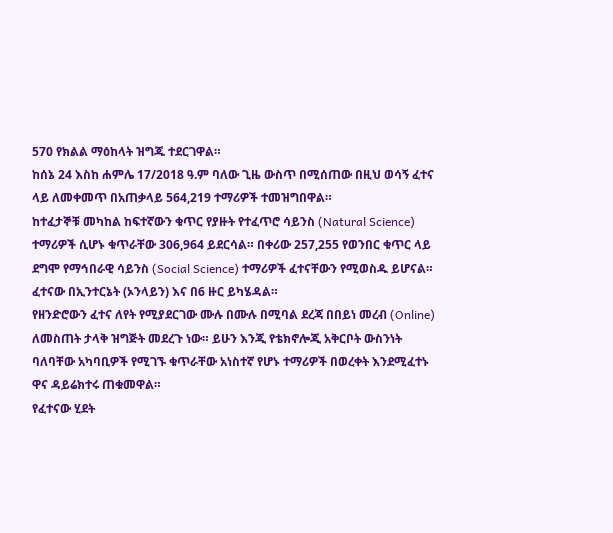570 የክልል ማዕከላት ዝግጁ ተደርገዋል።
ከሰኔ 24 እስከ ሐምሌ 17/2018 ዓ.ም ባለው ጊዜ ውስጥ በሚሰጠው በዚህ ወሳኝ ፈተና ላይ ለመቀመጥ በአጠቃላይ 564,219 ተማሪዎች ተመዝግበዋል።
ከተፈታኞቹ መካከል ከፍተኛውን ቁጥር የያዙት የተፈጥሮ ሳይንስ (Natural Science) ተማሪዎች ሲሆኑ ቁጥራቸው 306,964 ይደርሳል። በቀሪው 257,255 የወንበር ቁጥር ላይ ደግሞ የማኅበራዊ ሳይንስ (Social Science) ተማሪዎች ፈተናቸውን የሚወስዱ ይሆናል።
ፈተናው በኢንተርኔት (ኦንላይን) እና በ6 ዙር ይካሄዳል።
የዘንድሮውን ፈተና ለየት የሚያደርገው ሙሉ በሙሉ በሚባል ደረጃ በበይነ መረብ (Online) ለመስጠት ታላቅ ዝግጅት መደረጉ ነው። ይሁን እንጂ የቴክኖሎጂ አቅርቦት ውስንነት ባለባቸው አካባቢዎች የሚገኙ ቁጥራቸው አነስተኛ የሆኑ ተማሪዎች በወረቀት እንደሚፈተኑ ዋና ዳይሬክተሩ ጠቁመዋል።
የፈተናው ሂደት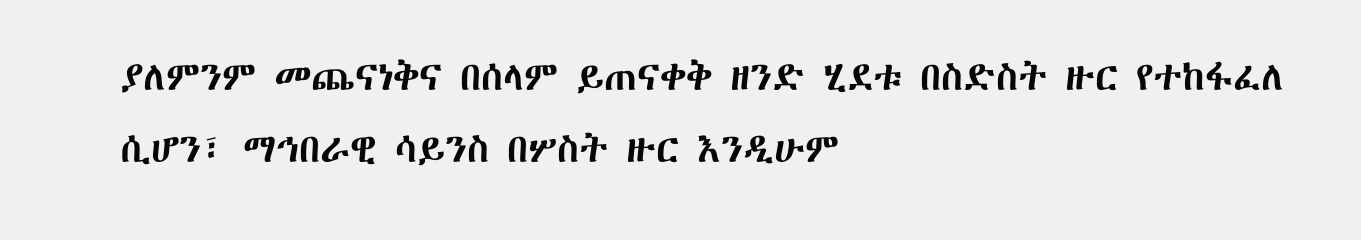ያለምንም መጨናነቅና በሰላም ይጠናቀቅ ዘንድ ሂደቱ በስድስት ዙር የተከፋፈለ ሲሆን፣ ማኅበራዊ ሳይንስ በሦስት ዙር እንዲሁም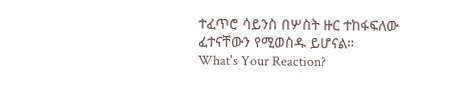ተፈጥሮ ሳይንስ በሦስት ዙር ተከፋፍለው ፈተናቸውን የሚወስዱ ይሆናል።
What's Your Reaction?